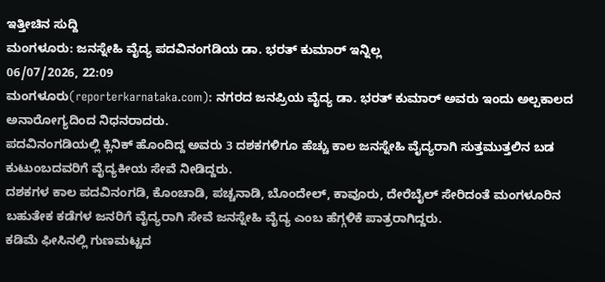ಇತ್ತೀಚಿನ ಸುದ್ದಿ
ಮಂಗಳೂರು: ಜನಸ್ನೇಹಿ ವೈದ್ಯ ಪದವಿನಂಗಡಿಯ ಡಾ. ಭರತ್ ಕುಮಾರ್ ಇನ್ನಿಲ್ಲ
06/07/2026, 22:09
ಮಂಗಳೂರು(reporterkarnataka.com): ನಗರದ ಜನಪ್ರಿಯ ವೈದ್ಯ ಡಾ. ಭರತ್ ಕುಮಾರ್ ಅವರು ಇಂದು ಅಲ್ಪಕಾಲದ ಅನಾರೋಗ್ಯದಿಂದ ನಿಧನರಾದರು.
ಪದವಿನಂಗಡಿಯಲ್ಲಿ ಕ್ಲಿನಿಕ್ ಹೊಂದಿದ್ದ ಅವರು 3 ದಶಕಗಳಿಗೂ ಹೆಚ್ಚು ಕಾಲ ಜನಸ್ನೇಹಿ ವೈದ್ಯರಾಗಿ ಸುತ್ತಮುತ್ತಲಿನ ಬಡ ಕುಟುಂಬದವರಿಗೆ ವೈದ್ಯಕೀಯ ಸೇವೆ ನೀಡಿದ್ದರು.
ದಶಕಗಳ ಕಾಲ ಪದವಿನಂಗಡಿ, ಕೊಂಚಾಡಿ, ಪಚ್ಚನಾಡಿ, ಬೊಂದೇಲ್, ಕಾವೂರು, ದೇರೆಬೈಲ್ ಸೇರಿದಂತೆ ಮಂಗಳೂರಿನ ಬಹುತೇಕ ಕಡೆಗಳ ಜನರಿಗೆ ವೈದ್ಯರಾಗಿ ಸೇವೆ ಜನಸ್ನೇಹಿ ವೈದ್ಯ ಎಂಬ ಹೆಗ್ಗಳಿಕೆ ಪಾತ್ರರಾಗಿದ್ದರು.
ಕಡಿಮೆ ಫೀಸಿನಲ್ಲಿ ಗುಣಮಟ್ಟದ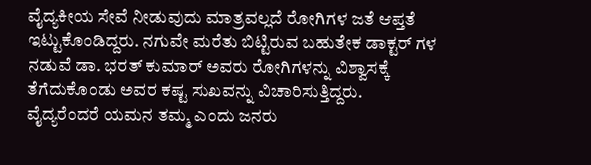ವೈದ್ಯಕೀಯ ಸೇವೆ ನೀಡುವುದು ಮಾತ್ರವಲ್ಲದೆ ರೋಗಿಗಳ ಜತೆ ಆಪ್ತತೆ ಇಟ್ಟುಕೊಂಡಿದ್ದರು. ನಗುವೇ ಮರೆತು ಬಿಟ್ಟಿರುವ ಬಹುತೇಕ ಡಾಕ್ಟರ್ ಗಳ ನಡುವೆ ಡಾ. ಭರತ್ ಕುಮಾರ್ ಅವರು ರೋಗಿಗಳನ್ನು ವಿಶ್ವಾಸಕ್ಕೆ ತೆಗೆದುಕೊಂಡು ಅವರ ಕಷ್ಟ ಸುಖವನ್ನು ವಿಚಾರಿಸುತ್ತಿದ್ದರು.
ವೈದ್ಯರೆಂದರೆ ಯಮನ ತಮ್ಮ ಎಂದು ಜನರು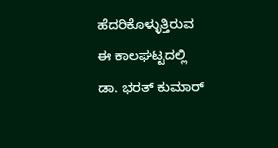ಹೆದರಿಕೊಳ್ಳುತ್ತಿರುವ ಈ ಕಾಲಘಟ್ಟದಲ್ಲಿ ಡಾ. ಭರತ್ ಕುಮಾರ್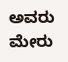ಅವರು ಮೇರು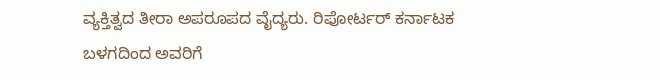ವ್ಯಕ್ತಿತ್ವದ ತೀರಾ ಅಪರೂಪದ ವೈದ್ಯರು. ರಿಪೋರ್ಟರ್ ಕರ್ನಾಟಕ ಬಳಗದಿಂದ ಅವರಿಗೆ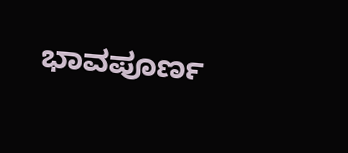ಭಾವಪೂರ್ಣ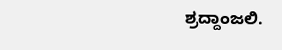ಶ್ರದ್ದಾಂಜಲಿ.